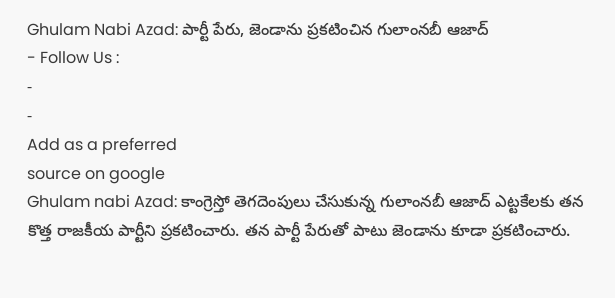Ghulam Nabi Azad: పార్టీ పేరు, జెండాను ప్రకటించిన గులాంనబీ ఆజాద్
- Follow Us :
-
-
Add as a preferred
source on google
Ghulam nabi Azad: కాంగ్రెస్తో తెగదెంపులు చేసుకున్న గులాంనబీ ఆజాద్ ఎట్టకేలకు తన కొత్త రాజకీయ పార్టీని ప్రకటించారు. తన పార్టీ పేరుతో పాటు జెండాను కూడా ప్రకటించారు.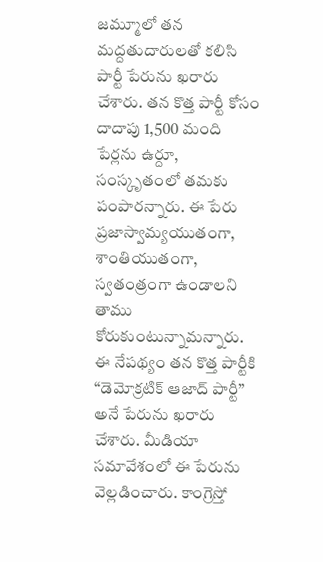జమ్మూలో తన మద్దతుదారులతో కలిసి పార్టీ పేరును ఖరారు చేశారు. తన కొత్త పార్టీ కోసం దాదాపు 1,500 మంది పేర్లను ఉర్దూ, సంస్కృతంలో తమకు పంపారన్నారు. ఈ పేరు ప్రజాస్వామ్యయుతంగా, శాంతియుతంగా, స్వతంత్రంగా ఉండాలని తాము కోరుకుంటున్నామన్నారు. ఈ నేపథ్యం తన కొత్త పార్టీకి “డెమోక్రటిక్ ఆజాద్ పార్టీ” అనే పేరును ఖరారు చేశారు. మీడియా సమావేశంలో ఈ పేరును వెల్లడించారు. కాంగ్రెస్తో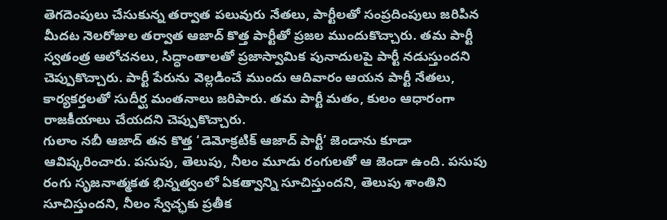తెగదెంపులు చేసుకున్న తర్వాత పలువురు నేతలు, పార్టీలతో సంప్రదింపులు జరిపిన మీదట నెలరోజుల తర్వాత ఆజాద్ కొత్త పార్టీతో ప్రజల ముందుకొచ్చారు. తమ పార్టీ స్వతంత్ర ఆలోచనలు, సిద్ధాంతాలతో ప్రజాస్వామిక పునాదులపై పార్టీ నడుస్తుందని చెప్పుకొచ్చారు. పార్టీ పేరును వెల్లడించే ముందు ఆదివారం ఆయన పార్టీ నేతలు, కార్యకర్తలతో సుదీర్ఘ మంతనాలు జరిపారు. తమ పార్టీ మతం, కులం ఆధారంగా రాజకీయాలు చేయదని చెప్పుకొచ్చారు.
గులాం నబీ ఆజాద్ తన కొత్త ‘డెమోక్రటిక్ ఆజాద్ పార్టీ’ జెండాను కూడా ఆవిష్కరించారు. పసుపు, తెలుపు, నీలం మూడు రంగులతో ఆ జెండా ఉంది. పసుపు రంగు సృజనాత్మకత భిన్నత్వంలో ఏకత్వాన్ని సూచిస్తుందని, తెలుపు శాంతిని సూచిస్తుందని, నీలం స్వేచ్ఛకు ప్రతీక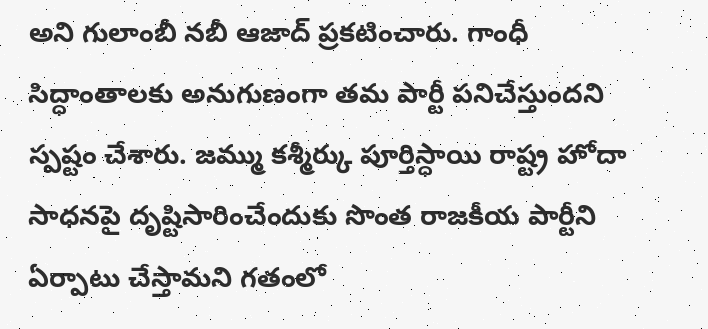అని గులాంబీ నబీ ఆజాద్ ప్రకటించారు. గాంధీ సిద్ధాంతాలకు అనుగుణంగా తమ పార్టీ పనిచేస్తుందని స్పష్టం చేశారు. జమ్ము కశ్మీర్కు పూర్తిస్ధాయి రాష్ట్ర హోదా సాధనపై దృష్టిసారించేందుకు సొంత రాజకీయ పార్టీని ఏర్పాటు చేస్తామని గతంలో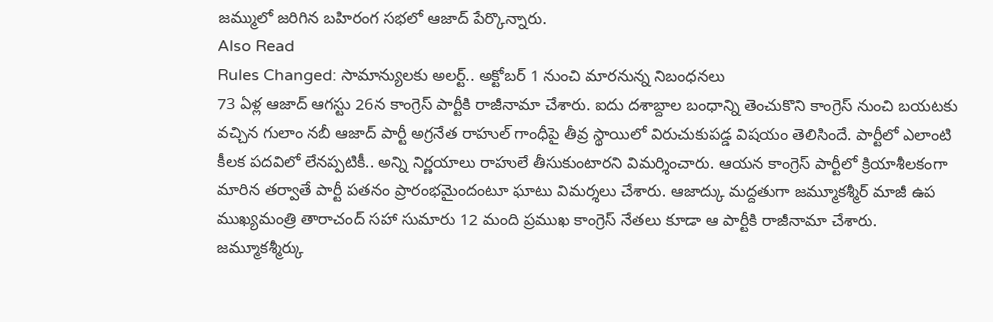జమ్ములో జరిగిన బహిరంగ సభలో ఆజాద్ పేర్కొన్నారు.
Also Read
Rules Changed: సామాన్యులకు అలర్ట్.. అక్టోబర్ 1 నుంచి మారనున్న నిబంధనలు
73 ఏళ్ల ఆజాద్ ఆగస్టు 26న కాంగ్రెస్ పార్టీకి రాజీనామా చేశారు. ఐదు దశాబ్దాల బంధాన్ని తెంచుకొని కాంగ్రెస్ నుంచి బయటకు వచ్చిన గులాం నబీ ఆజాద్ పార్టీ అగ్రనేత రాహుల్ గాంధీపై తీవ్ర స్థాయిలో విరుచుకుపడ్డ విషయం తెలిసిందే. పార్టీలో ఎలాంటి కీలక పదవిలో లేనప్పటికీ.. అన్ని నిర్ణయాలు రాహులే తీసుకుంటారని విమర్శించారు. ఆయన కాంగ్రెస్ పార్టీలో క్రియాశీలకంగా మారిన తర్వాతే పార్టీ పతనం ప్రారంభమైందంటూ ఘాటు విమర్శలు చేశారు. ఆజాద్కు మద్దతుగా జమ్మూకశ్మీర్ మాజీ ఉప ముఖ్యమంత్రి తారాచంద్ సహా సుమారు 12 మంది ప్రముఖ కాంగ్రెస్ నేతలు కూడా ఆ పార్టీకి రాజీనామా చేశారు. జమ్మూకశ్మీర్కు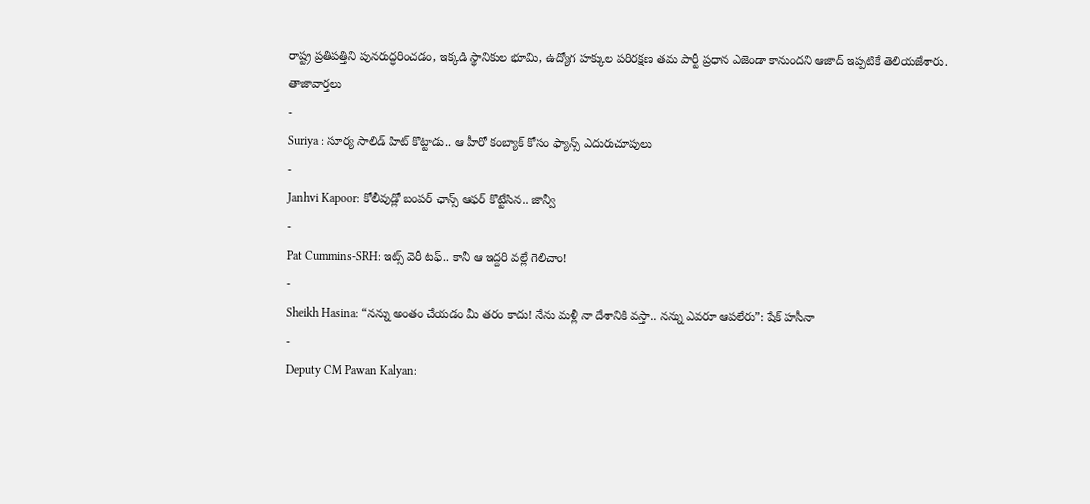రాష్ట్ర ప్రతిపత్తిని పునరుద్ధరించడం, ఇక్కడి స్థానికుల భూమి, ఉద్యోగ హక్కుల పరిరక్షణ తమ పార్టీ ప్రధాన ఎజెండా కానుందని ఆజాద్ ఇప్పటికే తెలియజేశారు.
తాజావార్తలు
-
Suriya : సూర్య సాలిడ్ హిట్ కొట్టాడు.. ఆ హీరో కంబ్యాక్ కోసం ఫ్యాన్స్ ఎదురుచూపులు
-
Janhvi Kapoor: కోలీవుడ్లో బంపర్ ఛాన్స్ ఆఫర్ కొట్టేసిన.. జాన్వీ
-
Pat Cummins-SRH: ఇట్స్ వెరీ టఫ్.. కానీ ఆ ఇద్దరి వల్లే గెలిచాం!
-
Sheikh Hasina: “నన్ను అంతం చేయడం మీ తరం కాదు! నేను మళ్లీ నా దేశానికి వస్తా.. నన్ను ఎవరూ ఆపలేరు”: షేక్ హసీనా
-
Deputy CM Pawan Kalyan: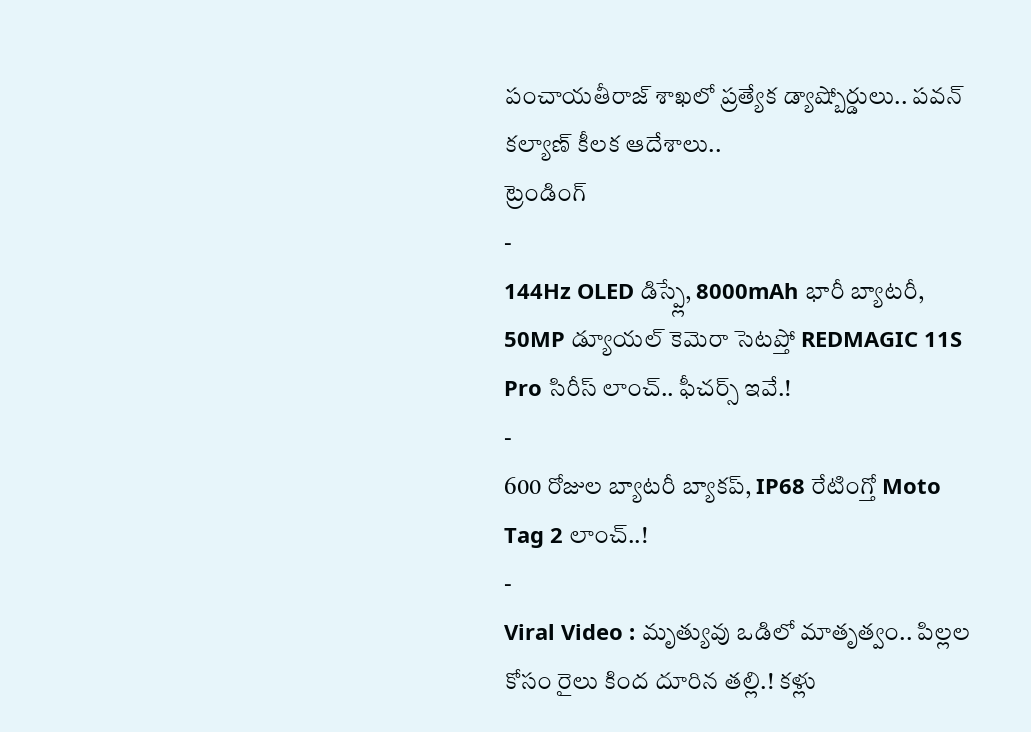పంచాయతీరాజ్ శాఖలో ప్రత్యేక డ్యాష్బోర్డులు.. పవన్ కల్యాణ్ కీలక ఆదేశాలు..
ట్రెండింగ్
-
144Hz OLED డిస్ప్లే, 8000mAh భారీ బ్యాటరీ, 50MP డ్యూయల్ కెమెరా సెటప్తో REDMAGIC 11S Pro సిరీస్ లాంచ్.. ఫీచర్స్ ఇవే.!
-
600 రోజుల బ్యాటరీ బ్యాకప్, IP68 రేటింగ్తో Moto Tag 2 లాంచ్..!
-
Viral Video : మృత్యువు ఒడిలో మాతృత్వం.. పిల్లల కోసం రైలు కింద దూరిన తల్లి.! కళ్లు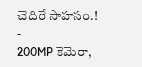చెదిరే సాహసం.!
-
200MP కెమెరా,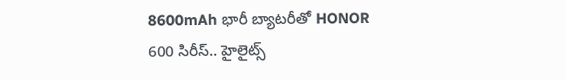8600mAh భారీ బ్యాటరీతో HONOR 600 సిరీస్.. హైలైట్స్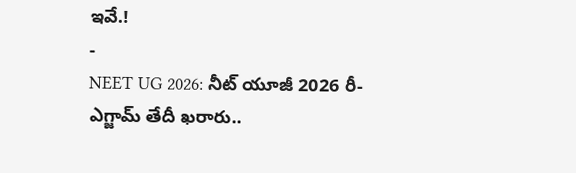ఇవే.!
-
NEET UG 2026: నీట్ యూజీ 2026 రీ-ఎగ్జామ్ తేదీ ఖరారు..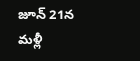జూన్ 21న మళ్లీ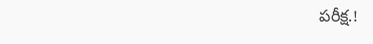పరీక్ష.!